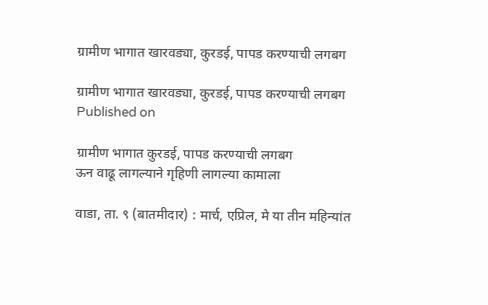ग्रामीण भागात खारवड्या, कुरडई, पापड करण्याची लगबग

ग्रामीण भागात खारवड्या, कुरडई, पापड करण्याची लगबग
Published on

ग्रामीण भागात कुरडई, पापड करण्याची लगबग
ऊन वाढू लागल्याने गृहिणी लागल्या कामाला

वाडा, ता. ९ (बातमीदार) : मार्च, एप्रिल, मे या तीन महिन्यांत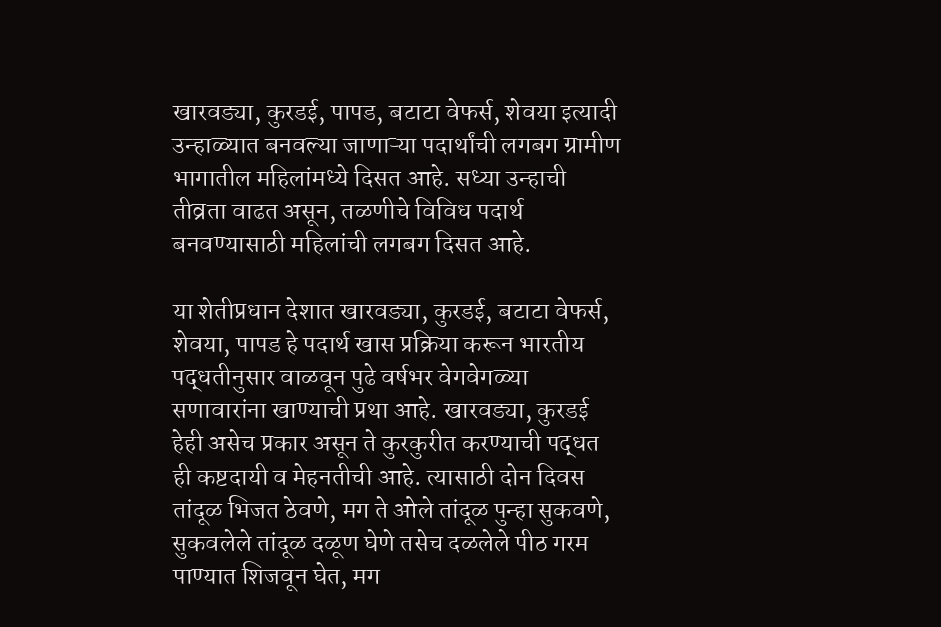खारवड्या, कुरडई, पापड, बटाटा वेफर्स, शेवया इत्यादी उन्हाळ्यात बनवल्या जाणाऱ्या पदार्थांची लगबग ग्रामीण भागातील महिलांमध्ये दिसत आहे. सध्या उन्हाची तीव्रता वाढत असून, तळणीचे विविध पदार्थ बनवण्यासाठी महिलांची लगबग दिसत आहे.

या शेतीप्रधान देशात खारवड्या, कुरडई, बटाटा वेफर्स, शेवया, पापड हे पदार्थ खास प्रक्रिया करून भारतीय पद्धतीनुसार वाळवून पुढे वर्षभर वेगवेगळ्या सणावारांना खाण्याची प्रथा आहे. खारवड्या, कुरडई हेही असेच प्रकार असून ते कुरकुरीत करण्याची पद्धत ही कष्टदायी व मेहनतीची आहे. त्यासाठी दोन दिवस तांदूळ भिजत ठेवणे, मग ते ओले तांदूळ पुन्हा सुकवणे, सुकवलेले तांदूळ दळूण घेणे तसेच दळलेले पीठ गरम पाण्यात शिजवून घेत, मग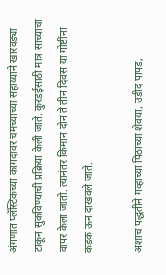अंगणात प्लॅस्टिकच्या कागदावर चमच्याच्या सहाय्याने खारवड्या टाकून सुकविण्याची प्रक्रिया केली जाते. कुरडईसाठी मात्र साच्याचा वापर केला जातो. त्यानंतर किमान दोन ते तीन दिवस या गोष्टींना कडक ऊन दाखवले जाते.

अशाच पद्धतीने गव्हाच्या पिठाच्या शेवया, उडीद पापड,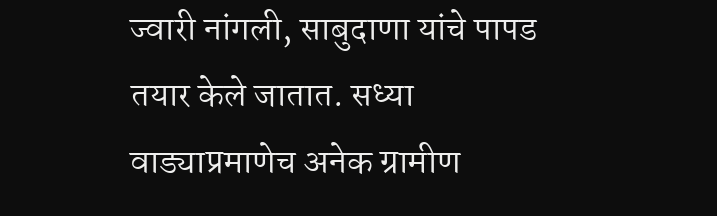ज्वारी नांगली, साबुदाणा यांचे पापड तयार केले जातात. सध्या वाड्याप्रमाणेच अनेक ग्रामीण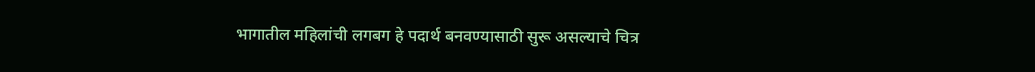भागातील महिलांची लगबग हे पदार्थ बनवण्यासाठी सुरू असल्याचे चित्र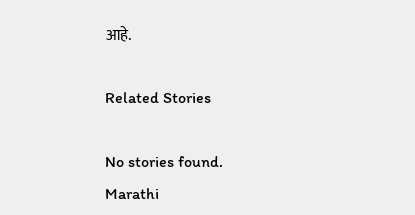आहे.

Related Stories

No stories found.
Marathi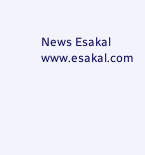News Esakal
www.esakal.com